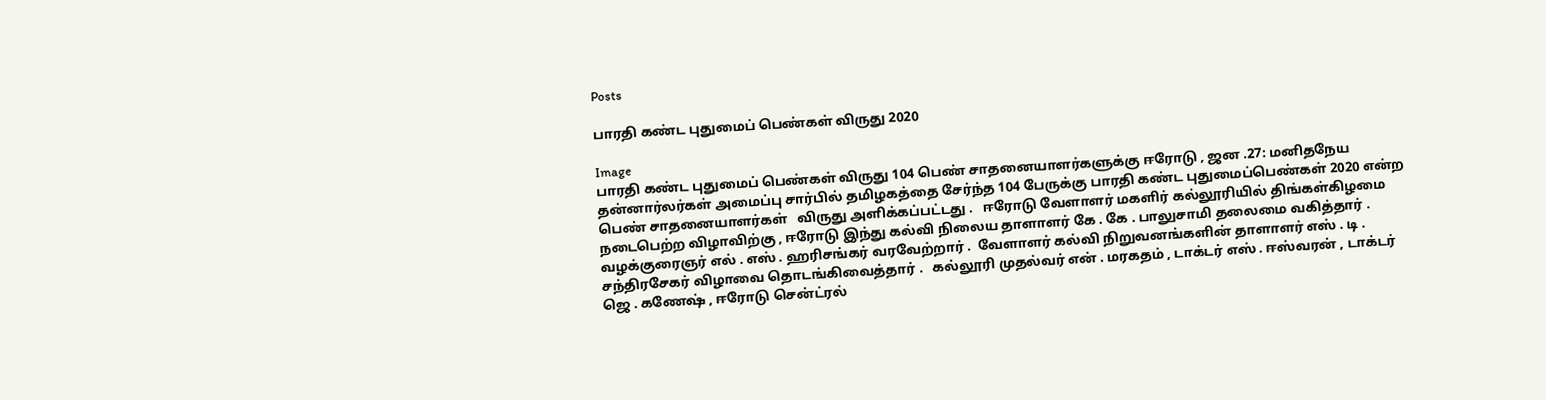Posts

பாரதி கண்ட புதுமைப் பெண்கள் விருது 2020

Image
பாரதி கண்ட புதுமைப் பெண்கள் விருது 104 பெண் சாதனையாளர்களுக்கு ஈரோடு , ஜன .27: மனிதநேய தன்னார்லர்கள் அமைப்பு சார்பில் தமிழகத்தை சேர்ந்த 104 பேருக்கு பாரதி கண்ட புதுமைப்பெண்கள் 2020 என்ற பெண் சாதனையாளர்கள்   விருது அளிக்கப்பட்டது .   ஈரோடு வேளாளர் மகளிர் கல்லூரியில் திங்கள்கிழமை நடைபெற்ற விழாவிற்கு , ஈரோடு இந்து கல்வி நிலைய தாளாளர் கே . கே . பாலுசாமி தலைமை வகித்தார் . வழக்குரைஞர் எல் . எஸ் . ஹரிசங்கர் வரவேற்றார் .  வேளாளர் கல்வி நிறுவனங்களின் தாளாளர் எஸ் . டி . சந்திரசேகர் விழாவை தொடங்கிவைத்தார் .   கல்லூரி முதல்வர் என் . மரகதம் , டாக்டர் எஸ் . ஈஸ்வரன் , டாக்டர் ஜெ . கணேஷ் , ஈரோடு சென்ட்ரல்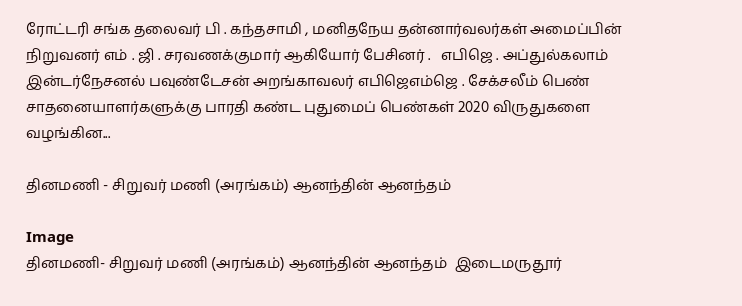ரோட்டரி சங்க தலைவர் பி . கந்தசாமி , மனிதநேய தன்னார்வலர்கள் அமைப்பின் நிறுவனர் எம் . ஜி . சரவணக்குமார் ஆகியோர் பேசினர் .   எபிஜெ . அப்துல்கலாம் இன்டர்நேசனல் பவுண்டேசன் அறங்காவலர் எபிஜெஎம்ஜெ . சேக்சலீம் பெண் சாதனையாளர்களுக்கு பாரதி கண்ட புதுமைப் பெண்கள் 2020 விருதுகளை வழங்கின...

தினமணி - சிறுவர் மணி (அரங்கம்) ஆனந்தின் ஆனந்தம்

Image
தினமணி- சிறுவர் மணி (அரங்கம்) ஆனந்தின் ஆனந்தம்  இடைமருதூர்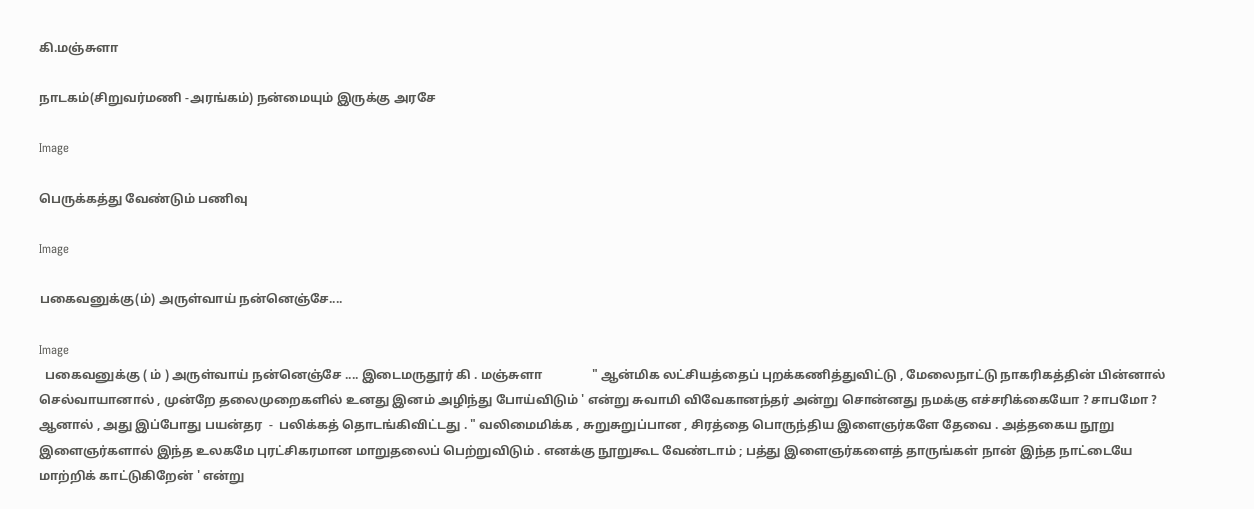கி.மஞ்சுளா

நாடகம்(சிறுவர்மணி -அரங்கம்) நன்மையும் இருக்கு அரசே

Image

பெருக்கத்து வேண்டும் பணிவு

Image

பகைவனுக்கு(ம்) அருள்வாய் நன்னெஞ்சே....

Image
  பகைவனுக்கு ( ம் ) அருள்வாய் நன்னெஞ்சே .... இடைமருதூர் கி . மஞ்சுளா                " ஆன்மிக லட்சியத்தைப் புறக்கணித்துவிட்டு , மேலைநாட்டு நாகரிகத்தின் பின்னால் செல்வாயானால் , முன்றே தலைமுறைகளில் உனது இனம் அழிந்து போய்விடும் ' என்று சுவாமி விவேகானந்தர் அன்று சொன்னது நமக்கு எச்சரிக்கையோ ? சாபமோ ? ஆனால் , அது இப்போது பயன்தர  -  பலிக்கத் தொடங்கிவிட்டது . " வலிமைமிக்க , சுறுசுறுப்பான , சிரத்தை பொருந்திய இளைஞர்களே தேவை . அத்தகைய நூறு இளைஞர்களால் இந்த உலகமே புரட்சிகரமான மாறுதலைப் பெற்றுவிடும் . எனக்கு நூறுகூட வேண்டாம் ; பத்து இளைஞர்களைத் தாருங்கள் நான் இந்த நாட்டையே மாற்றிக் காட்டுகிறேன் ' என்று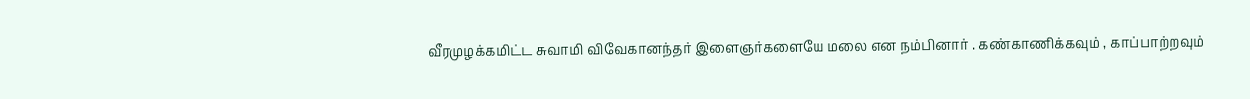வீரமுழக்கமிட்ட சுவாமி விவேகானந்தர் இளைஞர்களையே மலை என நம்பினார் . கண்காணிக்கவும் , காப்பாற்றவும்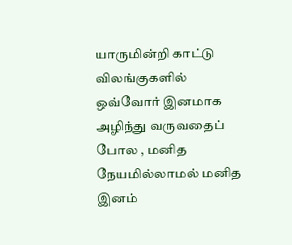யாருமின்றி காட்டு விலங்குகளில் ஒவ்வோர் இனமாக அழிந்து வருவதைப் போல , மனித நேயமில்லாமல் மனித இனம்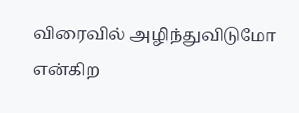விரைவில் அழிந்துவிடுமோ என்கிற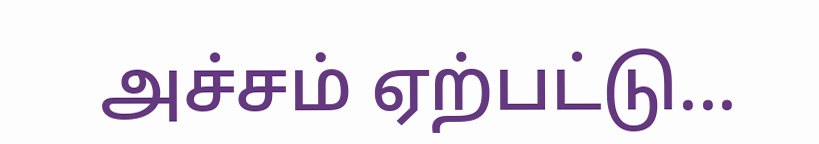அச்சம் ஏற்பட்டு...